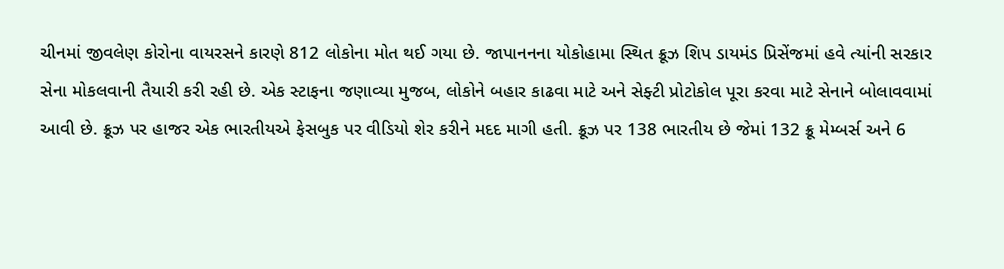ચીનમાં જીવલેણ કોરોના વાયરસને કારણે 812 લોકોના મોત થઈ ગયા છે. જાપાનનના યોકોહામા સ્થિત ક્રૂઝ શિપ ડાયમંડ પ્રિસેંજમાં હવે ત્યાંની સરકાર સેના મોકલવાની તૈયારી કરી રહી છે. એક સ્ટાફના જણાવ્યા મુજબ, લોકોને બહાર કાઢવા માટે અને સેફ્ટી પ્રોટોકોલ પૂરા કરવા માટે સેનાને બોલાવવામાં આવી છે. ક્રૂઝ પર હાજર એક ભારતીયએ ફેસબુક પર વીડિયો શેર કરીને મદદ માગી હતી. ક્રૂઝ પર 138 ભારતીય છે જેમાં 132 ક્રૂ મેમ્બર્સ અને 6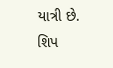યાત્રી છે.
શિપ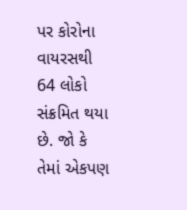પર કોરોના વાયરસથી 64 લોકો સંક્રમિત થયા છે. જો કે તેમાં એકપણ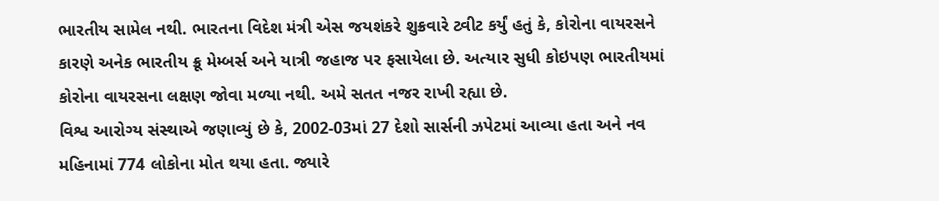ભારતીય સામેલ નથી. ભારતના વિદેશ મંત્રી એસ જયશંકરે શુક્રવારે ટ્વીટ કર્યું હતું કે, કોરોના વાયરસને કારણે અનેક ભારતીય ક્રૂ મેમ્બર્સ અને યાત્રી જહાજ પર ફસાયેલા છે. અત્યાર સુધી કોઇપણ ભારતીયમાં કોરોના વાયરસના લક્ષણ જોવા મળ્યા નથી. અમે સતત નજર રાખી રહ્યા છે.
વિશ્વ આરોગ્ય સંસ્થાએ જણાવ્યું છે કે, 2002-03માં 27 દેશો સાર્સની ઝપેટમાં આવ્યા હતા અને નવ મહિનામાં 774 લોકોના મોત થયા હતા. જ્યારે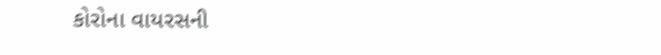કોરોના વાયરસની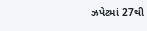ઝપેટમાં 27થી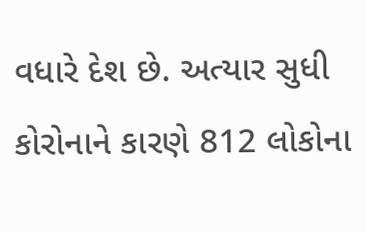વધારે દેશ છે. અત્યાર સુધી કોરોનાને કારણે 812 લોકોના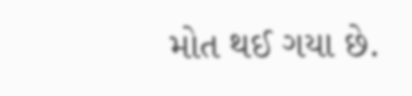મોત થઈ ગયા છે.